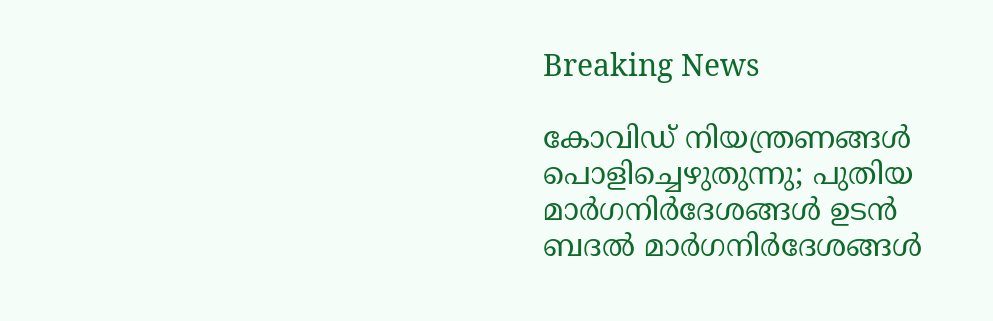Breaking News

കോവിഡ് നിയന്ത്രണങ്ങൾ പൊളിച്ചെഴുതുന്നു; പുതിയ മാർഗനിർദേശങ്ങൾ ഉടന്‍ ബദൽ മാർഗനിർദേശങ്ങൾ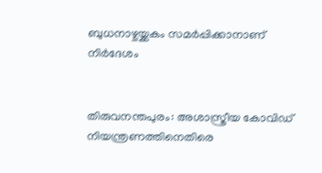ബുധനാഴ്ചയ്ക്കകം സമർപ്പിക്കാനാണ് നിർദേശം


തിരുവനന്തപുരം: അശാസ്ത്രീയ കോവിഡ് നിയന്ത്രണത്തിനെതിരെ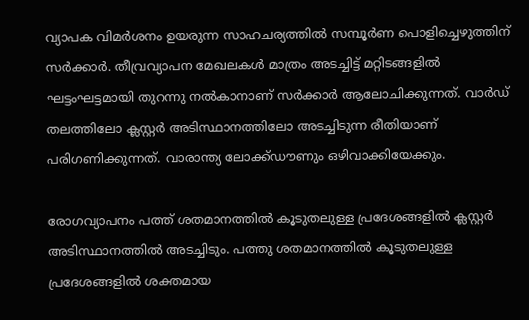വ്യാപക വിമർശനം ഉയരുന്ന സാഹചര്യത്തിൽ സമ്പൂർണ പൊളിച്ചെഴുത്തിന് സർക്കാർ. തീവ്രവ്യാപന മേഖലകൾ മാത്രം അടച്ചിട്ട് മറ്റിടങ്ങളിൽ ഘട്ടംഘട്ടമായി തുറന്നു നൽകാനാണ് സർക്കാർ ആലോചിക്കുന്നത്. വാർഡ് തലത്തിലോ ക്ലസ്റ്റർ അടിസ്ഥാനത്തിലോ അടച്ചിടുന്ന രീതിയാണ് പരിഗണിക്കുന്നത്. വാരാന്ത്യ ലോക്ക്ഡൗണും ഒഴിവാക്കിയേക്കും.

രോഗവ്യാപനം പത്ത് ശതമാനത്തിൽ കൂടുതലുള്ള പ്രദേശങ്ങളിൽ ക്ലസ്റ്റർ അടിസ്ഥാനത്തിൽ അടച്ചിടും. പത്തു ശതമാനത്തിൽ കൂടുതലുള്ള പ്രദേശങ്ങളിൽ ശക്തമായ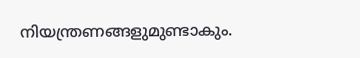നിയന്ത്രണങ്ങളുമുണ്ടാകും.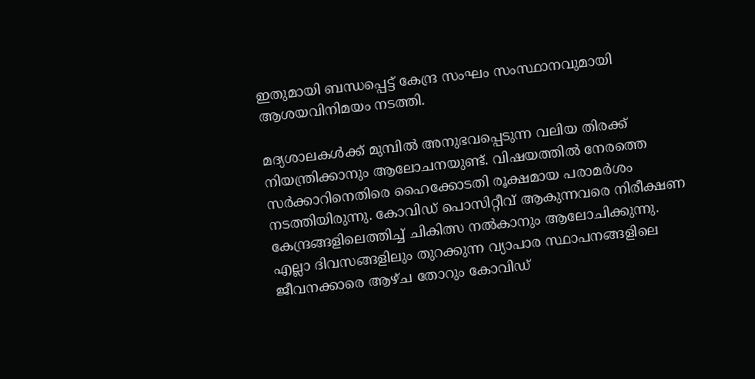ഇതുമായി ബന്ധപ്പെട്ട് കേന്ദ്ര സംഘം സംസ്ഥാനവുമായി ആശയവിനിമയം നടത്തി.

മദ്യശാലകൾക്ക് മുമ്പിൽ അനുഭവപ്പെടുന്ന വലിയ തിരക്ക് നിയന്ത്രിക്കാനും ആലോചനയുണ്ട്. വിഷയത്തിൽ നേരത്തെ സർക്കാറിനെതിരെ ഹൈക്കോടതി രൂക്ഷമായ പരാമർശം നടത്തിയിരുന്നു. കോവിഡ് പൊസിറ്റീവ് ആകുന്നവരെ നിരീക്ഷണ കേന്ദ്രങ്ങളിലെത്തിച്ച് ചികിത്സ നൽകാനും ആലോചിക്കുന്നു. എല്ലാ ദിവസങ്ങളിലും തുറക്കുന്ന വ്യാപാര സ്ഥാപനങ്ങളിലെ ജീവനക്കാരെ ആഴ്ച തോറും കോവിഡ്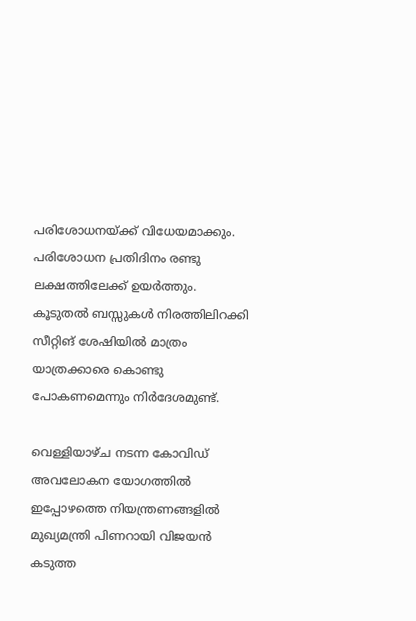പരിശോധനയ്ക്ക് വിധേയമാക്കും. പരിശോധന പ്രതിദിനം രണ്ടു ലക്ഷത്തിലേക്ക് ഉയർത്തും. കൂടുതൽ ബസ്സുകൾ നിരത്തിലിറക്കി സീറ്റിങ് ശേഷിയിൽ മാത്രം യാത്രക്കാരെ കൊണ്ടു പോകണമെന്നും നിർദേശമുണ്ട്.

വെള്ളിയാഴ്ച നടന്ന കോവിഡ് അവലോകന യോഗത്തിൽ ഇപ്പോഴത്തെ നിയന്ത്രണങ്ങളിൽ മുഖ്യമന്ത്രി പിണറായി വിജയൻ കടുത്ത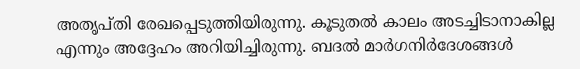അതൃപ്തി രേഖപ്പെടുത്തിയിരുന്നു. കൂടുതൽ കാലം അടച്ചിടാനാകില്ല എന്നും അദ്ദേഹം അറിയിച്ചിരുന്നു. ബദൽ മാർഗനിർദേശങ്ങൾ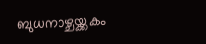ബുധനാഴ്ചയ്ക്കകം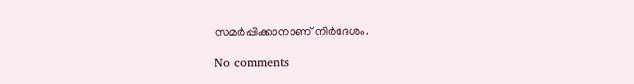സമർപ്പിക്കാനാണ് നിർദേശം.

No comments